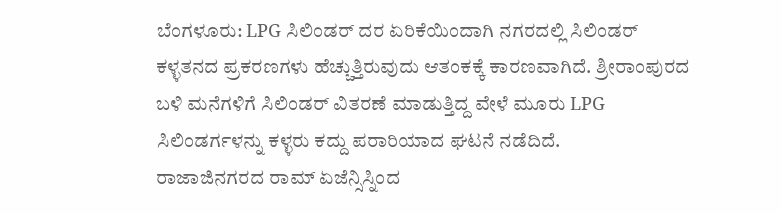ಬೆಂಗಳೂರು: LPG ಸಿಲಿಂಡರ್ ದರ ಏರಿಕೆಯಿಂದಾಗಿ ನಗರದಲ್ಲಿ ಸಿಲಿಂಡರ್ ಕಳ್ಳತನದ ಪ್ರಕರಣಗಳು ಹೆಚ್ಚುತ್ತಿರುವುದು ಆತಂಕಕ್ಕೆ ಕಾರಣವಾಗಿದೆ. ಶ್ರೀರಾಂಪುರದ ಬಳಿ ಮನೆಗಳಿಗೆ ಸಿಲಿಂಡರ್ ವಿತರಣೆ ಮಾಡುತ್ತಿದ್ದ ವೇಳೆ ಮೂರು LPG ಸಿಲಿಂಡರ್ಗಳನ್ನು ಕಳ್ಳರು ಕದ್ದು ಪರಾರಿಯಾದ ಘಟನೆ ನಡೆದಿದೆ.
ರಾಜಾಜಿನಗರದ ರಾಮ್ ಏಜೆನ್ಸಿಸ್ನಿಂದ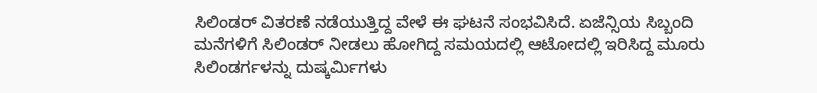ಸಿಲಿಂಡರ್ ವಿತರಣೆ ನಡೆಯುತ್ತಿದ್ದ ವೇಳೆ ಈ ಘಟನೆ ಸಂಭವಿಸಿದೆ. ಏಜೆನ್ಸಿಯ ಸಿಬ್ಬಂದಿ ಮನೆಗಳಿಗೆ ಸಿಲಿಂಡರ್ ನೀಡಲು ಹೋಗಿದ್ದ ಸಮಯದಲ್ಲಿ ಆಟೋದಲ್ಲಿ ಇರಿಸಿದ್ದ ಮೂರು ಸಿಲಿಂಡರ್ಗಳನ್ನು ದುಷ್ಕರ್ಮಿಗಳು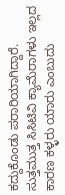ಕದ್ದುಕೊಂಡು ಪರಾರಿಯಾಗಿದ್ದಾರೆ.
ಸುತ್ತಮುತ್ತ ಸಿಸಿಟಿವಿ ಕ್ಯಾಮೆರಾಗಳು ಇಲ್ಲದ ಕಾರಣ ಕಳ್ಳರು ಯಾರು ಎಂಬುದು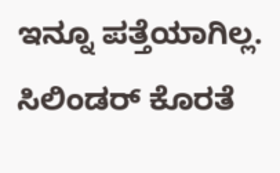ಇನ್ನೂ ಪತ್ತೆಯಾಗಿಲ್ಲ. ಸಿಲಿಂಡರ್ ಕೊರತೆ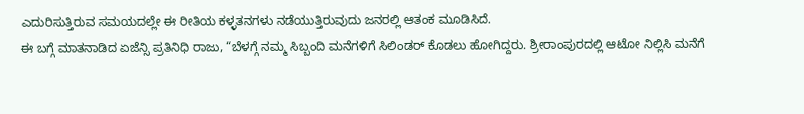ಎದುರಿಸುತ್ತಿರುವ ಸಮಯದಲ್ಲೇ ಈ ರೀತಿಯ ಕಳ್ಳತನಗಳು ನಡೆಯುತ್ತಿರುವುದು ಜನರಲ್ಲಿ ಆತಂಕ ಮೂಡಿಸಿದೆ.
ಈ ಬಗ್ಗೆ ಮಾತನಾಡಿದ ಏಜೆನ್ಸಿ ಪ್ರತಿನಿಧಿ ರಾಜು, “ಬೆಳಗ್ಗೆ ನಮ್ಮ ಸಿಬ್ಬಂದಿ ಮನೆಗಳಿಗೆ ಸಿಲಿಂಡರ್ ಕೊಡಲು ಹೋಗಿದ್ದರು. ಶ್ರೀರಾಂಪುರದಲ್ಲಿ ಆಟೋ ನಿಲ್ಲಿಸಿ ಮನೆಗೆ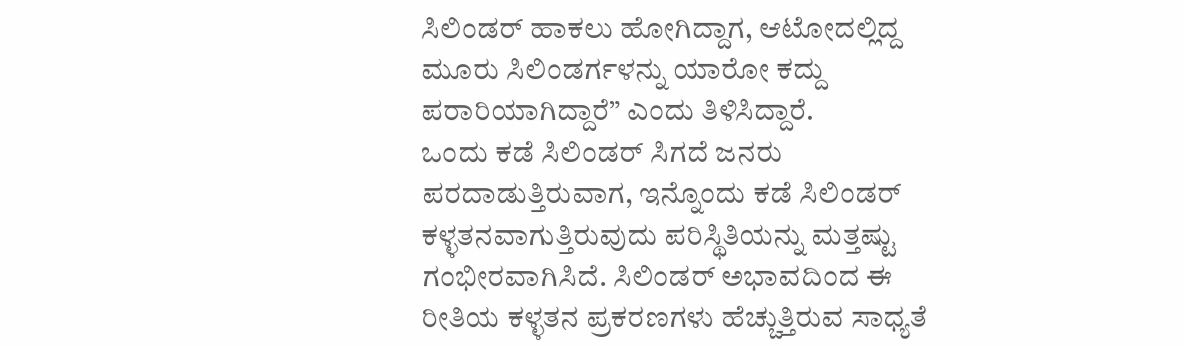ಸಿಲಿಂಡರ್ ಹಾಕಲು ಹೋಗಿದ್ದಾಗ, ಆಟೋದಲ್ಲಿದ್ದ ಮೂರು ಸಿಲಿಂಡರ್ಗಳನ್ನು ಯಾರೋ ಕದ್ದು ಪರಾರಿಯಾಗಿದ್ದಾರೆ” ಎಂದು ತಿಳಿಸಿದ್ದಾರೆ.
ಒಂದು ಕಡೆ ಸಿಲಿಂಡರ್ ಸಿಗದೆ ಜನರು ಪರದಾಡುತ್ತಿರುವಾಗ, ಇನ್ನೊಂದು ಕಡೆ ಸಿಲಿಂಡರ್ ಕಳ್ಳತನವಾಗುತ್ತಿರುವುದು ಪರಿಸ್ಥಿತಿಯನ್ನು ಮತ್ತಷ್ಟು ಗಂಭೀರವಾಗಿಸಿದೆ. ಸಿಲಿಂಡರ್ ಅಭಾವದಿಂದ ಈ ರೀತಿಯ ಕಳ್ಳತನ ಪ್ರಕರಣಗಳು ಹೆಚ್ಚುತ್ತಿರುವ ಸಾಧ್ಯತೆ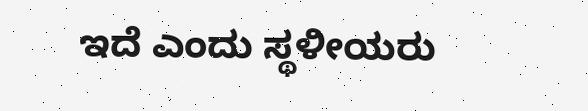ಇದೆ ಎಂದು ಸ್ಥಳೀಯರು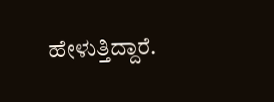ಹೇಳುತ್ತಿದ್ದಾರೆ.